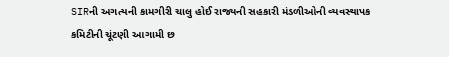SIRની અગત્યની કામગીરી ચાલુ હોઈ રાજ્યની સહકારી મંડળીઓની વ્યવસ્થાપક કમિટીની ચૂંટણી આગામી છ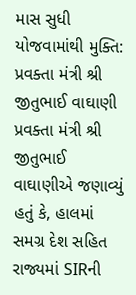માસ સુધી યોજવામાંથી મુક્તિ: પ્રવક્તા મંત્રી શ્રી જીતુભાઈ વાઘાણી
પ્રવક્તા મંત્રી શ્રી જીતુભાઈ વાઘાણીએ જણાવ્યું હતું કે, હાલમાં સમગ્ર દેશ સહિત રાજ્યમાં SIRની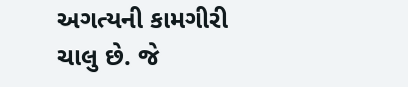અગત્યની કામગીરી ચાલુ છે. જે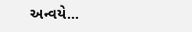અન્વયે...